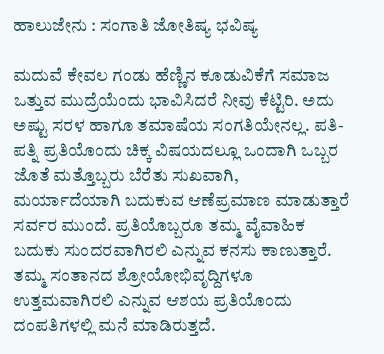ಹಾಲುಜೇನು : ಸಂಗಾತಿ ಜೋತಿಷ್ಯ ಭವಿಷ್ಯ

ಮದುವೆ ಕೇವಲ ಗಂಡು ಹೆಣ್ಣಿನ ಕೂಡುವಿಕೆಗೆ ಸಮಾಜ ಒತ್ತುವ ಮುದ್ರೆಯೆಂದು ಭಾವಿಸಿದರೆ ನೀವು ಕೆಟ್ಟಿರಿ. ಅದು ಅಷ್ಟು ಸರಳ ಹಾಗೂ ತಮಾಷೆಯ ಸಂಗತಿಯೇನಲ್ಲ. ಪತಿ-ಪತ್ನಿ ಪ್ರತಿಯೊಂದು ಚಿಕ್ಕ ವಿಷಯದಲ್ಲೂ ಒಂದಾಗಿ ಒಬ್ಬರ ಜೊತೆ ಮತ್ತೊಬ್ಬರು ಬೆರೆತು ಸುಖವಾಗಿ, ಮರ್ಯಾದೆಯಾಗಿ ಬದುಕುವ ಆಣೆಪ್ರಮಾಣ ಮಾಡುತ್ತಾರೆ ಸರ್ವರ ಮುಂದೆ. ಪ್ರತಿಯೊಬ್ಬರೂ ತಮ್ಮ ವೈವಾಹಿಕ ಬದುಕು ಸುಂದರವಾಗಿರಲಿ ಎನ್ನುವ ಕನಸು ಕಾಣುತ್ತಾರೆ. ತಮ್ಮ ಸಂತಾನದ ಶ್ರೋಯೋಭಿವೃದ್ದಿಗಳೂ ಉತ್ತಮವಾಗಿರಲಿ ಎನ್ನುವ ಆಶಯ ಪ್ರತಿಯೊಂದು ದಂಪತಿಗಳಲ್ಲಿ ಮನೆ ಮಾಡಿರುತ್ತದೆ.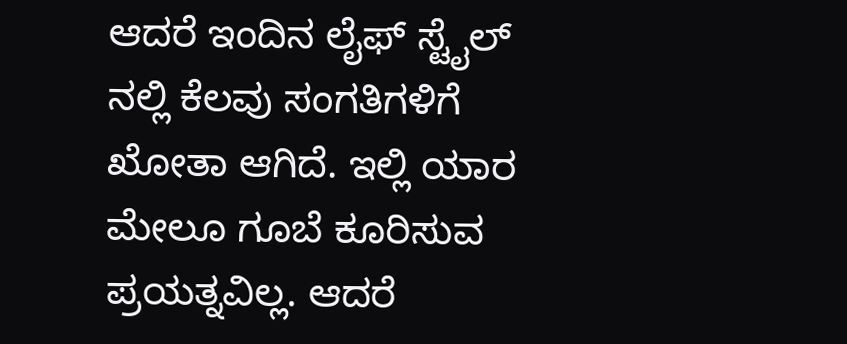ಆದರೆ ಇಂದಿನ ಲೈಫ್ ಸ್ಟೈಲ್ ನಲ್ಲಿ ಕೆಲವು ಸಂಗತಿಗಳಿಗೆ ಖೋತಾ ಆಗಿದೆ. ಇಲ್ಲಿ ಯಾರ ಮೇಲೂ ಗೂಬೆ ಕೂರಿಸುವ ಪ್ರಯತ್ನವಿಲ್ಲ. ಆದರೆ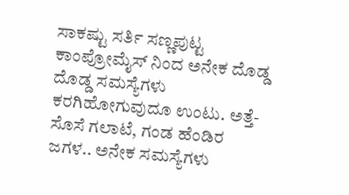ಸಾಕಷ್ಟು ಸರ್ತಿ ಸಣ್ಣಪುಟ್ಟ ಕಾಂಪ್ರೋಮೈಸ್ ನಿಂದ ಅನೇಕ ದೊಡ್ಡ ದೊಡ್ಡ ಸಮಸ್ಯೆಗಳು ಕರಗಿಹೋಗುವುದೂ ಉಂಟು. ಅತ್ತೆ-ಸೊಸೆ ಗಲಾಟೆ, ಗಂಡ ಹೆಂಡಿರ ಜಗಳ.. ಅನೇಕ ಸಮಸ್ಯೆಗಳು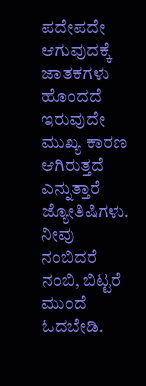ಪದೇಪದೇ ಆಗುವುದಕ್ಕೆ ಜಾತಕಗಳು ಹೊಂದದೆ ಇರುವುದೇ ಮುಖ್ಯ ಕಾರಣ ಆಗಿರುತ್ತದೆ ಎನ್ನುತ್ತಾರೆ ಜ್ಯೋತಿಷಿಗಳು. ನೀವು ನಂಬಿದರೆ ನಂಬಿ, ಬಿಟ್ಟರೆ ಮುಂದೆ ಓದಬೇಡಿ.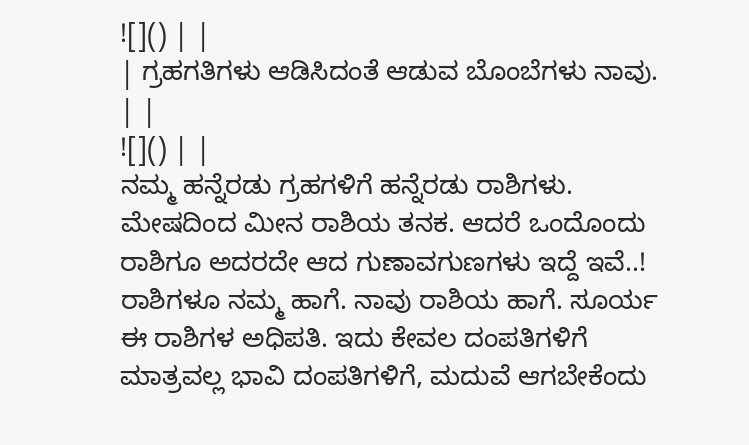![]() | |
| ಗ್ರಹಗತಿಗಳು ಆಡಿಸಿದಂತೆ ಆಡುವ ಬೊಂಬೆಗಳು ನಾವು. | |
![]() | |
ನಮ್ಮ ಹನ್ನೆರಡು ಗ್ರಹಗಳಿಗೆ ಹನ್ನೆರಡು ರಾಶಿಗಳು. ಮೇಷದಿಂದ ಮೀನ ರಾಶಿಯ ತನಕ. ಆದರೆ ಒಂದೊಂದು ರಾಶಿಗೂ ಅದರದೇ ಆದ ಗುಣಾವಗುಣಗಳು ಇದ್ದೆ ಇವೆ..! ರಾಶಿಗಳೂ ನಮ್ಮ ಹಾಗೆ. ನಾವು ರಾಶಿಯ ಹಾಗೆ. ಸೂರ್ಯ ಈ ರಾಶಿಗಳ ಅಧಿಪತಿ. ಇದು ಕೇವಲ ದಂಪತಿಗಳಿಗೆ ಮಾತ್ರವಲ್ಲ ಭಾವಿ ದಂಪತಿಗಳಿಗೆ, ಮದುವೆ ಆಗಬೇಕೆಂದು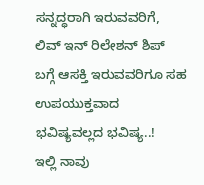ಸನ್ನದ್ಧರಾಗಿ ಇರುವವರಿಗೆ, ಲಿವ್ ಇನ್ ರಿಲೇಶನ್ ಶಿಪ್ ಬಗ್ಗೆ ಆಸಕ್ತಿ ಇರುವವರಿಗೂ ಸಹ ಉಪಯುಕ್ತವಾದ ಭವಿಷ್ಯವಲ್ಲದ ಭವಿಷ್ಯ..!
ಇಲ್ಲಿ ನಾವು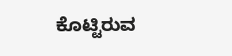ಕೊಟ್ಟಿರುವ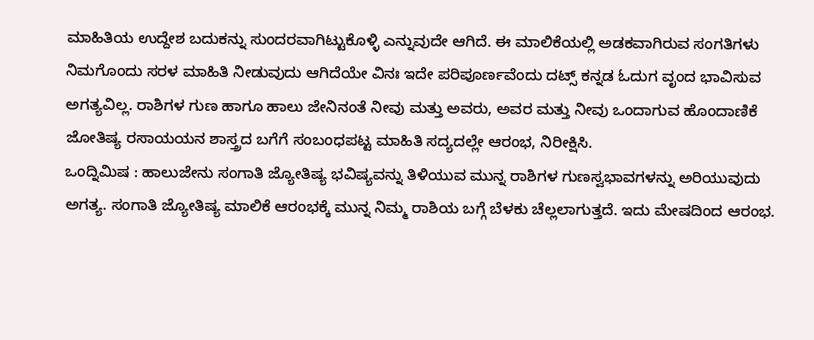ಮಾಹಿತಿಯ ಉದ್ದೇಶ ಬದುಕನ್ನು ಸುಂದರವಾಗಿಟ್ಟುಕೊಳ್ಳಿ ಎನ್ನುವುದೇ ಆಗಿದೆ. ಈ ಮಾಲಿಕೆಯಲ್ಲಿ ಅಡಕವಾಗಿರುವ ಸಂಗತಿಗಳು ನಿಮಗೊಂದು ಸರಳ ಮಾಹಿತಿ ನೀಡುವುದು ಆಗಿದೆಯೇ ವಿನಃ ಇದೇ ಪರಿಪೂರ್ಣವೆಂದು ದಟ್ಸ್ ಕನ್ನಡ ಓದುಗ ವೃಂದ ಭಾವಿಸುವ ಅಗತ್ಯವಿಲ್ಲ. ರಾಶಿಗಳ ಗುಣ ಹಾಗೂ ಹಾಲು ಜೇನಿನಂತೆ ನೀವು ಮತ್ತು ಅವರು, ಅವರ ಮತ್ತು ನೀವು ಒಂದಾಗುವ ಹೊಂದಾಣಿಕೆ ಜೋತಿಷ್ಯ ರಸಾಯಯನ ಶಾಸ್ತ್ರದ ಬಗೆಗೆ ಸಂಬಂಧಪಟ್ಟ ಮಾಹಿತಿ ಸದ್ಯದಲ್ಲೇ ಆರಂಭ, ನಿರೀಕ್ಷಿಸಿ.
ಒಂದ್ನಿಮಿಷ : ಹಾಲುಜೇನು ಸಂಗಾತಿ ಜ್ಯೋತಿಷ್ಯ ಭವಿಷ್ಯವನ್ನು ತಿಳಿಯುವ ಮುನ್ನ ರಾಶಿಗಳ ಗುಣಸ್ವಭಾವಗಳನ್ನು ಅರಿಯುವುದು ಅಗತ್ಯ. ಸಂಗಾತಿ ಜ್ಯೋತಿಷ್ಯ ಮಾಲಿಕೆ ಆರಂಭಕ್ಕೆ ಮುನ್ನ ನಿಮ್ಮ ರಾಶಿಯ ಬಗ್ಗೆ ಬೆಳಕು ಚೆಲ್ಲಲಾಗುತ್ತದೆ. ಇದು ಮೇಷದಿಂದ ಆರಂಭ.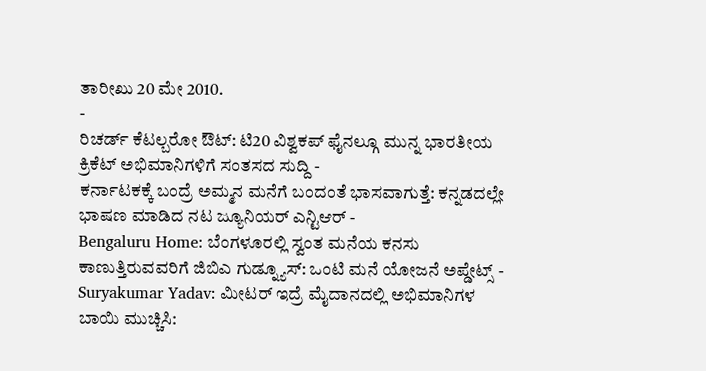ತಾರೀಖು 20 ಮೇ 2010.
-
ರಿಚರ್ಡ್ ಕೆಟಲ್ಬರೋ ಔಟ್: ಟಿ20 ವಿಶ್ವಕಪ್ ಫೈನಲ್ಗೂ ಮುನ್ನ ಭಾರತೀಯ ಕ್ರಿಕೆಟ್ ಅಭಿಮಾನಿಗಳಿಗೆ ಸಂತಸದ ಸುದ್ದಿ -
ಕರ್ನಾಟಕಕ್ಕೆ ಬಂದ್ರೆ ಅಮ್ಮನ ಮನೆಗೆ ಬಂದಂತೆ ಭಾಸವಾಗುತ್ತೆ: ಕನ್ನಡದಲ್ಲೇ ಭಾಷಣ ಮಾಡಿದ ನಟ ಜ್ಯೂನಿಯರ್ ಎನ್ಟಿಆರ್ -
Bengaluru Home: ಬೆಂಗಳೂರಲ್ಲಿ ಸ್ವಂತ ಮನೆಯ ಕನಸು ಕಾಣುತ್ತಿರುವವರಿಗೆ ಜಿಬಿಎ ಗುಡ್ನ್ಯೂಸ್: ಒಂಟಿ ಮನೆ ಯೋಜನೆ ಅಪ್ಡೇಟ್ಸ್ -
Suryakumar Yadav: ಮೀಟರ್ ಇದ್ರೆ ಮೈದಾನದಲ್ಲಿ ಅಭಿಮಾನಿಗಳ ಬಾಯಿ ಮುಚ್ಚಿಸಿ: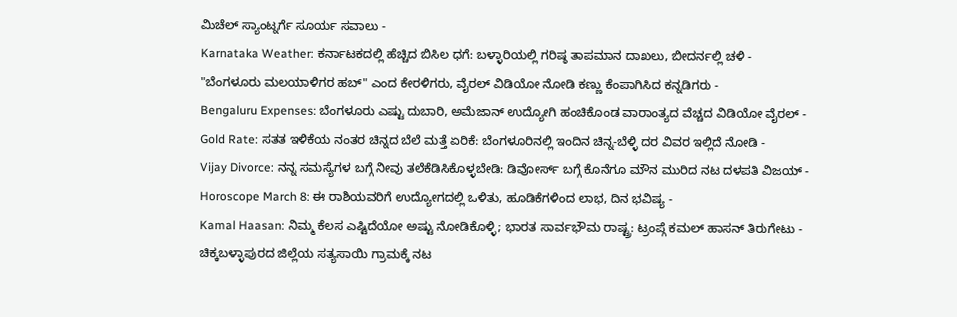ಮಿಚೆಲ್ ಸ್ಯಾಂಟ್ನರ್ಗೆ ಸೂರ್ಯ ಸವಾಲು -
Karnataka Weather: ಕರ್ನಾಟಕದಲ್ಲಿ ಹೆಚ್ಚಿದ ಬಿಸಿಲ ಧಗೆ: ಬಳ್ಳಾರಿಯಲ್ಲಿ ಗರಿಷ್ಠ ತಾಪಮಾನ ದಾಖಲು, ಬೀದರ್ನಲ್ಲಿ ಚಳಿ -
"ಬೆಂಗಳೂರು ಮಲಯಾಳಿಗರ ಹಬ್" ಎಂದ ಕೇರಳಿಗರು, ವೈರಲ್ ವಿಡಿಯೋ ನೋಡಿ ಕಣ್ಣು ಕೆಂಪಾಗಿಸಿದ ಕನ್ನಡಿಗರು -
Bengaluru Expenses: ಬೆಂಗಳೂರು ಎಷ್ಟು ದುಬಾರಿ, ಅಮೆಜಾನ್ ಉದ್ಯೋಗಿ ಹಂಚಿಕೊಂಡ ವಾರಾಂತ್ಯದ ವೆಚ್ಚದ ವಿಡಿಯೋ ವೈರಲ್ -
Gold Rate: ಸತತ ಇಳಿಕೆಯ ನಂತರ ಚಿನ್ನದ ಬೆಲೆ ಮತ್ತೆ ಏರಿಕೆ: ಬೆಂಗಳೂರಿನಲ್ಲಿ ಇಂದಿನ ಚಿನ್ನ-ಬೆಳ್ಳಿ ದರ ವಿವರ ಇಲ್ಲಿದೆ ನೋಡಿ -
Vijay Divorce: ನನ್ನ ಸಮಸ್ಯೆಗಳ ಬಗ್ಗೆ ನೀವು ತಲೆಕೆಡಿಸಿಕೊಳ್ಳಬೇಡಿ: ಡಿವೋರ್ಸ್ ಬಗ್ಗೆ ಕೊನೆಗೂ ಮೌನ ಮುರಿದ ನಟ ದಳಪತಿ ವಿಜಯ್ -
Horoscope March 8: ಈ ರಾಶಿಯವರಿಗೆ ಉದ್ಯೋಗದಲ್ಲಿ ಒಳಿತು, ಹೂಡಿಕೆಗಳಿಂದ ಲಾಭ, ದಿನ ಭವಿಷ್ಯ -
Kamal Haasan: ನಿಮ್ಮ ಕೆಲಸ ಎಷ್ಟಿದೆಯೋ ಅಷ್ಟು ನೋಡಿಕೊಳ್ಳಿ; ಭಾರತ ಸಾರ್ವಭೌಮ ರಾಷ್ಟ್ರ: ಟ್ರಂಪ್ಗೆ ಕಮಲ್ ಹಾಸನ್ ತಿರುಗೇಟು -
ಚಿಕ್ಕಬಳ್ಳಾಪುರದ ಜಿಲ್ಲೆಯ ಸತ್ಯಸಾಯಿ ಗ್ರಾಮಕ್ಕೆ ನಟ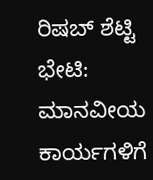ರಿಷಬ್ ಶೆಟ್ಟಿ ಭೇಟಿ: ಮಾನವೀಯ ಕಾರ್ಯಗಳಿಗೆ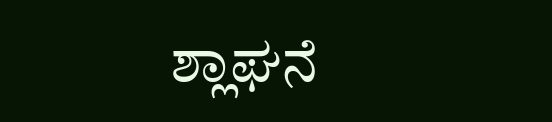ಶ್ಲಾಘನೆ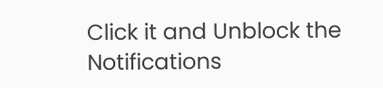Click it and Unblock the Notifications